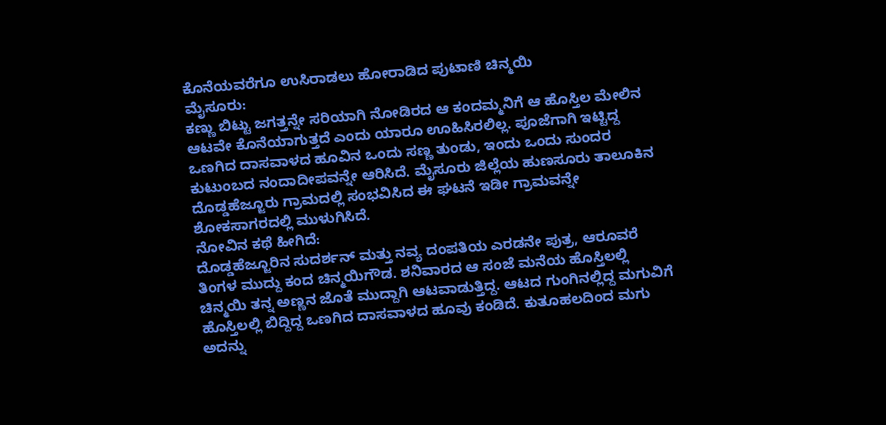ಕೊನೆಯವರೆಗೂ ಉಸಿರಾಡಲು ಹೋರಾಡಿದ ಪುಟಾಣಿ ಚಿನ್ಮಯಿ
ಮೈಸೂರು:
ಕಣ್ಣು ಬಿಟ್ಟು ಜಗತ್ತನ್ನೇ ಸರಿಯಾಗಿ ನೋಡಿರದ ಆ ಕಂದಮ್ಮನಿಗೆ ಆ ಹೊಸ್ತಿಲ ಮೇಲಿನ ಆಟವೇ ಕೊನೆಯಾಗುತ್ತದೆ ಎಂದು ಯಾರೂ ಊಹಿಸಿರಲಿಲ್ಲ. ಪೂಜೆಗಾಗಿ ಇಟ್ಟಿದ್ದ ಒಣಗಿದ ದಾಸವಾಳದ ಹೂವಿನ ಒಂದು ಸಣ್ಣ ತುಂಡು, ಇಂದು ಒಂದು ಸುಂದರ ಕುಟುಂಬದ ನಂದಾದೀಪವನ್ನೇ ಆರಿಸಿದೆ. ಮೈಸೂರು ಜಿಲ್ಲೆಯ ಹುಣಸೂರು ತಾಲೂಕಿನ ದೊಡ್ಡಹೆಜ್ಜೂರು ಗ್ರಾಮದಲ್ಲಿ ಸಂಭವಿಸಿದ ಈ ಘಟನೆ ಇಡೀ ಗ್ರಾಮವನ್ನೇ ಶೋಕಸಾಗರದಲ್ಲಿ ಮುಳುಗಿಸಿದೆ.
ನೋವಿನ ಕಥೆ ಹೀಗಿದೆ:
ದೊಡ್ಡಹೆಜ್ಜೂರಿನ ಸುದರ್ಶನ್ ಮತ್ತು ನವ್ಯ ದಂಪತಿಯ ಎರಡನೇ ಪುತ್ರ, ಆರೂವರೆ ತಿಂಗಳ ಮುದ್ದು ಕಂದ ಚಿನ್ಮಯಿಗೌಡ. ಶನಿವಾರದ ಆ ಸಂಜೆ ಮನೆಯ ಹೊಸ್ತಿಲಲ್ಲಿ ಚಿನ್ಮಯಿ ತನ್ನ ಅಣ್ಣನ ಜೊತೆ ಮುದ್ದಾಗಿ ಆಟವಾಡುತ್ತಿದ್ದ. ಆಟದ ಗುಂಗಿನಲ್ಲಿದ್ದ ಮಗುವಿಗೆ ಹೊಸ್ತಿಲಲ್ಲಿ ಬಿದ್ದಿದ್ದ ಒಣಗಿದ ದಾಸವಾಳದ ಹೂವು ಕಂಡಿದೆ. ಕುತೂಹಲದಿಂದ ಮಗು ಅದನ್ನು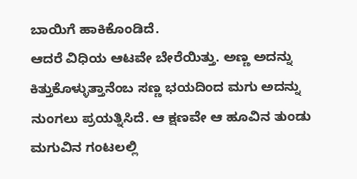ಬಾಯಿಗೆ ಹಾಕಿಕೊಂಡಿದೆ.
ಆದರೆ ವಿಧಿಯ ಆಟವೇ ಬೇರೆಯಿತ್ತು. ಅಣ್ಣ ಅದನ್ನು ಕಿತ್ತುಕೊಳ್ಳುತ್ತಾನೆಂಬ ಸಣ್ಣ ಭಯದಿಂದ ಮಗು ಅದನ್ನು ನುಂಗಲು ಪ್ರಯತ್ನಿಸಿದೆ. ಆ ಕ್ಷಣವೇ ಆ ಹೂವಿನ ತುಂಡು ಮಗುವಿನ ಗಂಟಲಲ್ಲಿ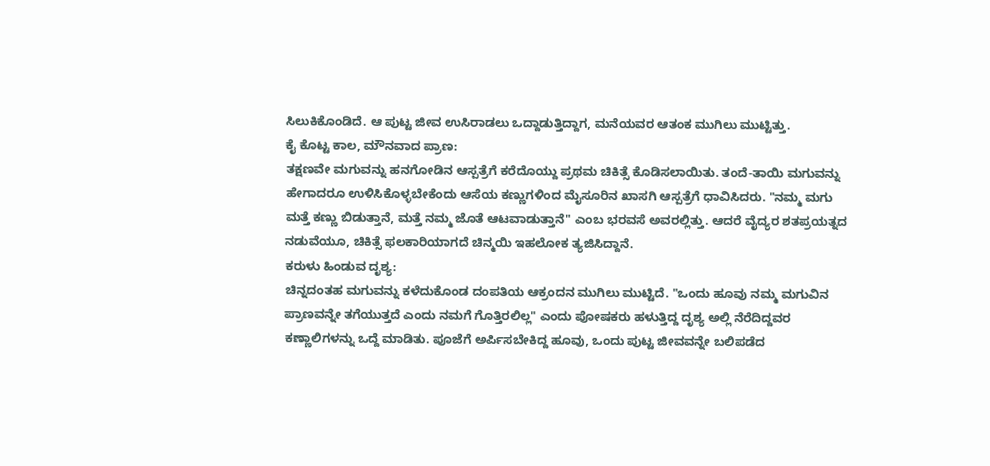ಸಿಲುಕಿಕೊಂಡಿದೆ. ಆ ಪುಟ್ಟ ಜೀವ ಉಸಿರಾಡಲು ಒದ್ದಾಡುತ್ತಿದ್ದಾಗ, ಮನೆಯವರ ಆತಂಕ ಮುಗಿಲು ಮುಟ್ಟಿತ್ತು.
ಕೈ ಕೊಟ್ಟ ಕಾಲ, ಮೌನವಾದ ಪ್ರಾಣ:
ತಕ್ಷಣವೇ ಮಗುವನ್ನು ಹನಗೋಡಿನ ಆಸ್ಪತ್ರೆಗೆ ಕರೆದೊಯ್ದು ಪ್ರಥಮ ಚಿಕಿತ್ಸೆ ಕೊಡಿಸಲಾಯಿತು. ತಂದೆ-ತಾಯಿ ಮಗುವನ್ನು ಹೇಗಾದರೂ ಉಳಿಸಿಕೊಳ್ಳಬೇಕೆಂದು ಆಸೆಯ ಕಣ್ಣುಗಳಿಂದ ಮೈಸೂರಿನ ಖಾಸಗಿ ಆಸ್ಪತ್ರೆಗೆ ಧಾವಿಸಿದರು. "ನಮ್ಮ ಮಗು ಮತ್ತೆ ಕಣ್ಣು ಬಿಡುತ್ತಾನೆ, ಮತ್ತೆ ನಮ್ಮ ಜೊತೆ ಆಟವಾಡುತ್ತಾನೆ" ಎಂಬ ಭರವಸೆ ಅವರಲ್ಲಿತ್ತು. ಆದರೆ ವೈದ್ಯರ ಶತಪ್ರಯತ್ನದ ನಡುವೆಯೂ, ಚಿಕಿತ್ಸೆ ಫಲಕಾರಿಯಾಗದೆ ಚಿನ್ಮಯಿ ಇಹಲೋಕ ತ್ಯಜಿಸಿದ್ದಾನೆ.
ಕರುಳು ಹಿಂಡುವ ದೃಶ್ಯ:
ಚಿನ್ನದಂತಹ ಮಗುವನ್ನು ಕಳೆದುಕೊಂಡ ದಂಪತಿಯ ಆಕ್ರಂದನ ಮುಗಿಲು ಮುಟ್ಟಿದೆ. "ಒಂದು ಹೂವು ನಮ್ಮ ಮಗುವಿನ ಪ್ರಾಣವನ್ನೇ ತಗೆಯುತ್ತದೆ ಎಂದು ನಮಗೆ ಗೊತ್ತಿರಲಿಲ್ಲ" ಎಂದು ಪೋಷಕರು ಹಳುತ್ತಿದ್ದ ದೃಶ್ಯ ಅಲ್ಲಿ ನೆರೆದಿದ್ದವರ ಕಣ್ಣಾಲಿಗಳನ್ನು ಒದ್ದೆ ಮಾಡಿತು. ಪೂಜೆಗೆ ಅರ್ಪಿಸಬೇಕಿದ್ದ ಹೂವು, ಒಂದು ಪುಟ್ಟ ಜೀವವನ್ನೇ ಬಲಿಪಡೆದ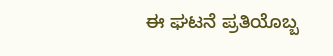ಈ ಘಟನೆ ಪ್ರತಿಯೊಬ್ಬ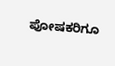ಪೋಷಕರಿಗೂ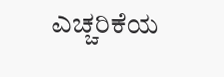ಎಚ್ಚರಿಕೆಯ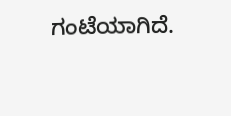ಗಂಟೆಯಾಗಿದೆ.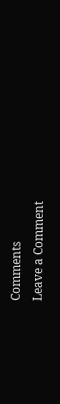Comments
Leave a Comment